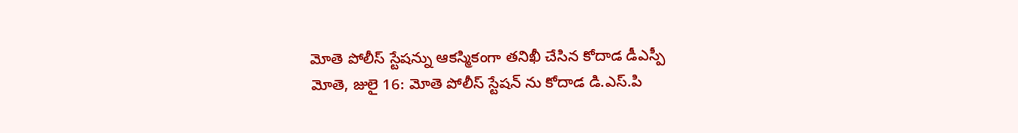మోతె పోలీస్ స్టేషన్ను ఆకస్మికంగా తనిఖీ చేసిన కోదాడ డీఎస్పీ
మోతె, జులై 16: మోతె పోలీస్ స్టేషన్ ను కోదాడ డి.ఎస్.పి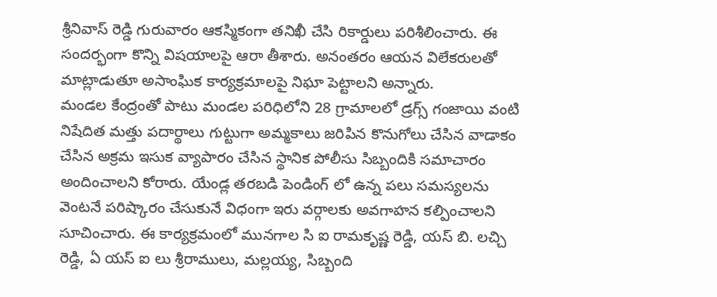శ్రీనివాస్ రెడ్డి గురువారం ఆకస్మికంగా తనిఖీ చేసి రికార్డులు పరిశీలించారు. ఈ సందర్భంగా కొన్ని విషయాలపై ఆరా తీశారు. అనంతరం ఆయన విలేకరులతో మాట్లాడుతూ అసాంఘిక కార్యక్రమాలపై నిఘా పెట్టాలని అన్నారు.
మండల కేంద్రంతో పాటు మండల పరిధిలోని 28 గ్రామాలలో డ్రగ్స్ గంజాయి వంటి నిషేదిత మత్తు పదార్థాలు గుట్టుగా అమ్మకాలు జరిపిన కొనుగోలు చేసిన వాడాకం చేసిన అక్రమ ఇసుక వ్యాపారం చేసిన స్థానిక పోలీసు సిబ్బందికి సమాచారం అందించాలని కోరారు. యేండ్ల తరబడి పెండింగ్ లో ఉన్న పలు సమస్యలను వెంటనే పరిష్కారం చేసుకునే విధంగా ఇరు వర్గాలకు అవగాహన కల్పించాలని సూచించారు. ఈ కార్యక్రమంలో మునగాల సి ఐ రామకృష్ణ రెడ్డి, యస్ బి. లచ్చి రెడ్డి, ఏ యస్ ఐ లు శ్రీరాములు, మల్లయ్య, సిబ్బంది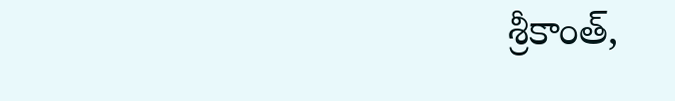శ్రీకాంత్,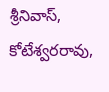శ్రీనివాస్, కోటేశ్వరరావు,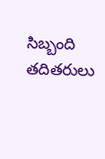సిబ్బంది తదితరులు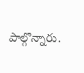పాల్గొన్నారు.